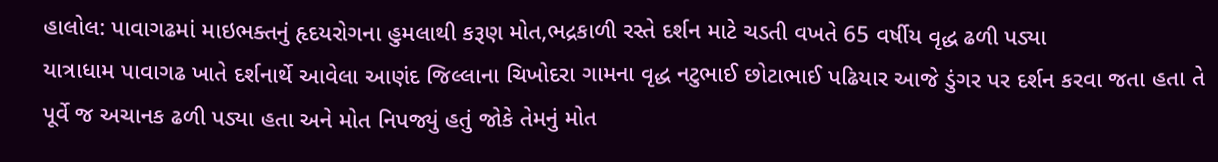હાલોલ: પાવાગઢમાં માઇભક્તનું હૃદયરોગના હુમલાથી કરૂણ મોત,ભદ્રકાળી રસ્તે દર્શન માટે ચડતી વખતે 65 વર્ષીય વૃદ્ધ ઢળી પડ્યા
યાત્રાધામ પાવાગઢ ખાતે દર્શનાર્થે આવેલા આણંદ જિલ્લાના ચિખોદરા ગામના વૃદ્ધ નટુભાઈ છોટાભાઈ પઢિયાર આજે ડુંગર પર દર્શન કરવા જતા હતા તે પૂર્વે જ અચાનક ઢળી પડ્યા હતા અને મોત નિપજ્યું હતું જોકે તેમનું મોત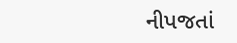નીપજતાં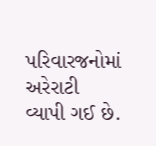પરિવારજનોમાં અરેરાટી વ્યાપી ગઈ છે.